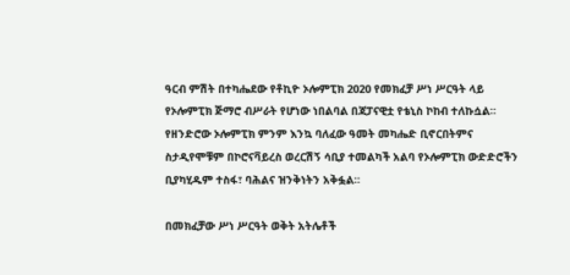ዓርብ ምሽት በተካሔደው የቶኪዮ ኦሎምፒክ 2020 የመክፈቻ ሥነ ሥርዓት ላይ የኦሎምፒክ ጅማሮ ብሥራት የሆነው ነበልባል በጃፓናዊቷ የቴኒስ ኮከብ ተለኩሷል።
የዘንድሮው ኦሎምፒክ ምንም እንኳ ባለፈው ዓመት መካሔድ ቢኖርበትምና ስታዲየሞቹም በኮሮናቫይረስ ወረርሽኝ ሳቢያ ተመልካች አልባ የኦሎምፒክ ውድድሮችን ቢያካሂዱም ተስፋ፣ ባሕልና ዝንቅነትን አቅፏል።

በመክፈቻው ሥነ ሥርዓት ወቅት አትሌቶች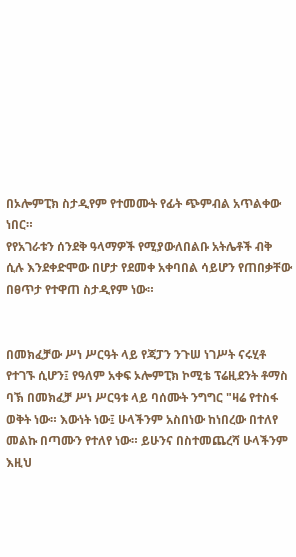በኦሎምፒክ ስታዲየም የተመሙት የፊት ጭምብል አጥልቀው ነበር።
የየአገራቱን ሰንደቅ ዓላማዎች የሚያውለበልቡ አትሌቶች ብቅ ሲሉ እንደቀድሞው በሆታ የደመቀ አቀባበል ሳይሆን የጠበቃቸው በፀጥታ የተዋጠ ስታዲየም ነው።


በመክፈቻው ሥነ ሥርዓት ላይ የጃፓን ንጉሠ ነገሥት ናሩሂቶ የተገኙ ሲሆን፤ የዓለም አቀፍ ኦሎምፒክ ኮሚቴ ፕሬዚደንት ቶማስ ባኽ በመክፈቻ ሥነ ሥርዓቱ ላይ ባሰሙት ንግግር "ዛሬ የተስፋ ወቅት ነው። እውነት ነው፤ ሁላችንም አስበነው ከነበረው በተለየ መልኩ በጣሙን የተለየ ነው። ይሁንና በስተመጨረሻ ሁላችንም እዚህ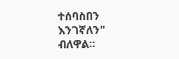ተሰባስበን እንገኛለን" ብለዋል።